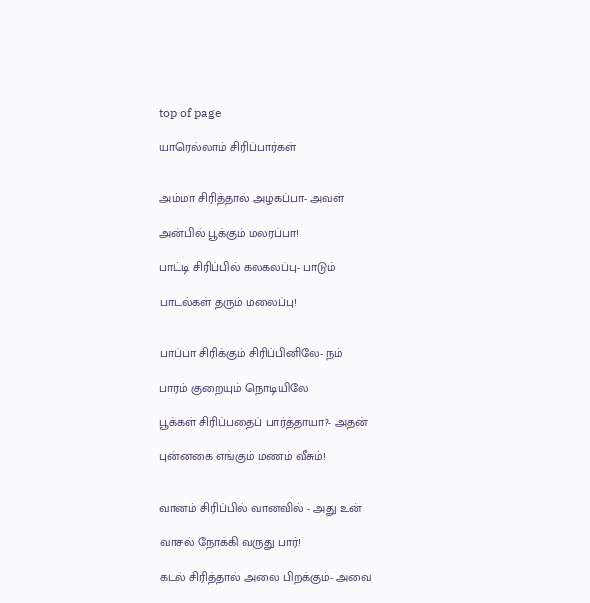top of page

யாரெல்லாம் சிரிப்பார்கள்


அம்மா சிரித்தால் அழகப்பா- அவள்

அன்பில் பூக்கும் மலரப்பா!

பாட்டி சிரிப்பில் கலகலப்பு- பாடும்

பாடல்கள் தரும் மலைப்பு!


பாப்பா சிரிக்கும் சிரிப்பினிலே- நம்

பாரம் குறையும் நொடியிலே

பூக்கள் சிரிப்பதைப் பார்த்தாயா?- அதன்

புன்னகை எங்கும் மணம் வீசும்!


வானம் சிரிப்பில் வானவில் - அது உன்

வாசல் நோக்கி வருது பார்!

கடல் சிரித்தால் அலை பிறக்கும்- அவை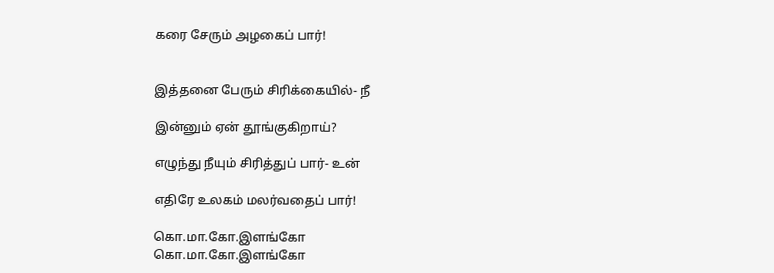கரை சேரும் அழகைப் பார்!


இத்தனை பேரும் சிரிக்கையில்- நீ

இன்னும் ஏன் தூங்குகிறாய்?

எழுந்து நீயும் சிரித்துப் பார்- உன்

எதிரே உலகம் மலர்வதைப் பார்!

கொ.மா.கோ.இளங்கோ
கொ.மா.கோ.இளங்கோ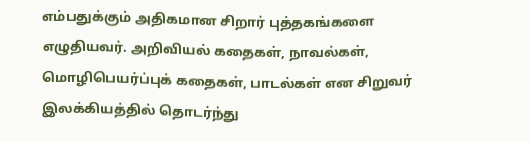எம்பதுக்கும் அதிகமான சிறார் புத்தகங்களை எழுதியவர். அறிவியல் கதைகள், நாவல்கள், மொழிபெயர்ப்புக் கதைகள், பாடல்கள் என சிறுவர் இலக்கியத்தில் தொடர்ந்து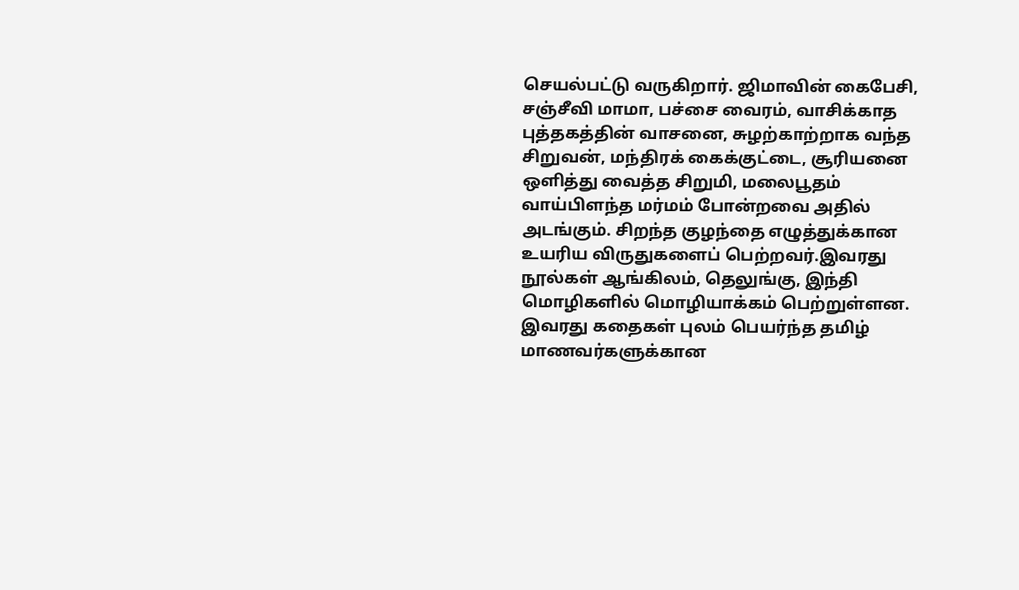செயல்பட்டு வருகிறார். ஜிமாவின் கைபேசி, சஞ்சீவி மாமா, பச்சை வைரம், வாசிக்காத புத்தகத்தின் வாசனை, சுழற்காற்றாக வந்த சிறுவன், மந்திரக் கைக்குட்டை, சூரியனை ஒளித்து வைத்த சிறுமி, மலைபூதம் வாய்பிளந்த மர்மம் போன்றவை அதில் அடங்கும். சிறந்த குழந்தை எழுத்துக்கான உயரிய விருதுகளைப் பெற்றவர்.இவரது நூல்கள் ஆங்கிலம், தெலுங்கு, இந்தி மொழிகளில் மொழியாக்கம் பெற்றுள்ளன. இவரது கதைகள் புலம் பெயர்ந்த தமிழ் மாணவர்களுக்கான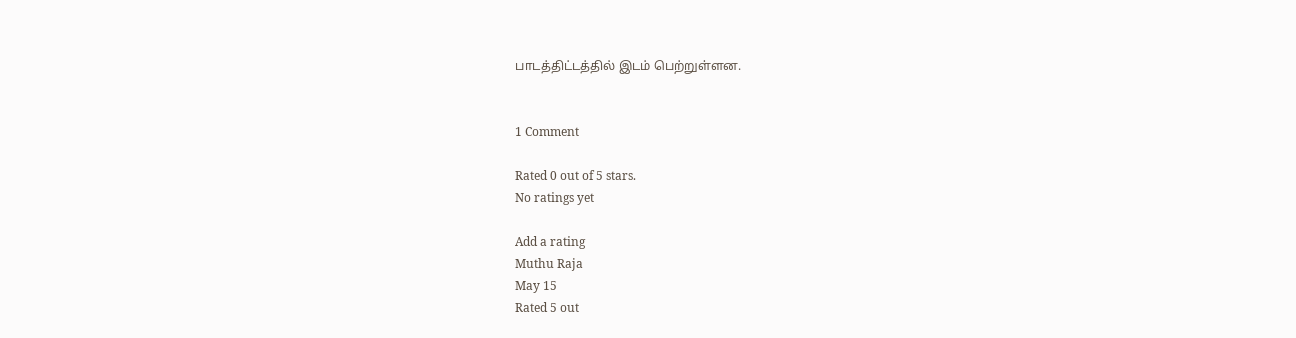பாடத்திட்டத்தில் இடம் பெற்றுள்ளன.


1 Comment

Rated 0 out of 5 stars.
No ratings yet

Add a rating
Muthu Raja
May 15
Rated 5 out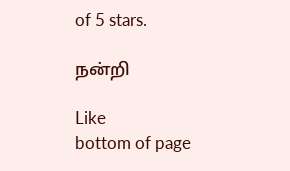of 5 stars.

நன்றி

Like
bottom of page